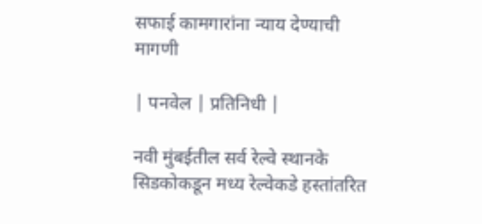सफाई कामगारांना न्याय देण्याची मागणी

| पनवेल | प्रतिनिधी |

नवी मुंबईतील सर्व रेल्वे स्थानके सिडकोकडून मध्य रेल्वेकडे हस्तांतरित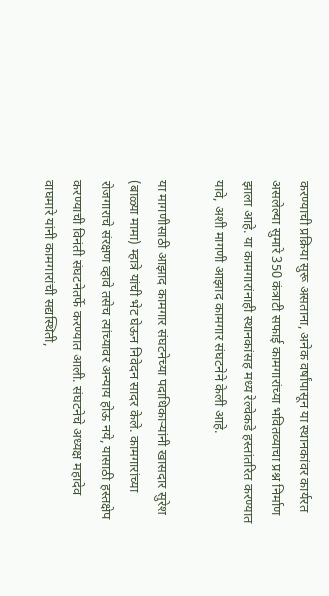करण्याची प्रक्रिया सुरू असताना, अनेक वर्षांपासून या स्थानकांवर कार्यरत असलेल्या सुमारे 350 कंत्राटी सफाई कामगारांच्या भवितव्याचा प्रश्न निर्माण झाला आहे. या कामगारांनाही स्थानकांसह मध्य रेल्वेकडे हस्तांतरित करण्यात यावे, अशी मागणी आझाद कामगार संघटनेने केली आहे.

या मागणीसाठी आझाद कामगार संघटनेच्या पदाधिकाऱ्यांनी खासदार सुरेश (बाळ्या मामा) म्हात्रे यांची भेट घेऊन निवेदन सादर केले. कामगारांच्या रोजगाराचे संरक्षण व्हावे तसेच त्यांच्यावर अन्याय होऊ नये, यासाठी हस्तक्षेप करण्याची विनंती संघटनेतर्फे करण्यात आली. संघटनेचे अध्यक्ष महादेव वाघमारे यांनी कामगारांची सद्यस्थिती,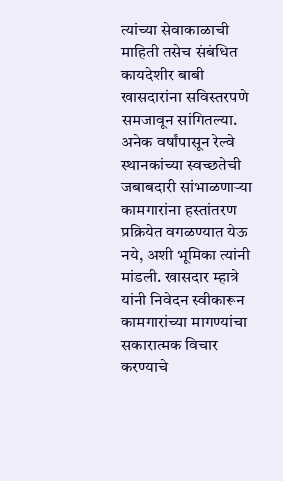त्यांच्या सेवाकाळाची माहिती तसेच संबंधित कायदेशीर बाबी खासदारांना सविस्तरपणे समजावून सांगितल्या. अनेक वर्षांपासून रेल्वे स्थानकांच्या स्वच्छतेची जबाबदारी सांभाळणाऱ्या कामगारांना हस्तांतरण प्रक्रियेत वगळण्यात येऊ नये, अशी भूमिका त्यांनी मांडली. खासदार म्हात्रे यांनी निवेदन स्वीकारून कामगारांच्या मागण्यांचा सकारात्मक विचार करण्याचे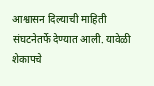आश्वासन दिल्याची माहिती संघटनेतर्फे देण्यात आली. यावेळी शेकापचे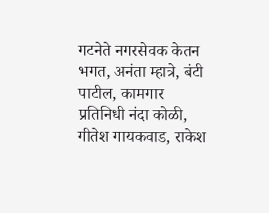गटनेते नगरसेवक केतन भगत, अनंता म्हात्रे, बंटी पाटील, कामगार प्रतिनिधी नंदा कोळी, गीतेश गायकवाड, राकेश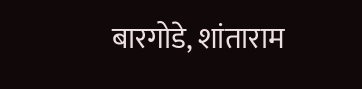बारगोडे, शांताराम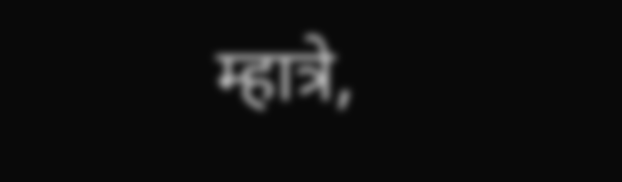म्हात्रे,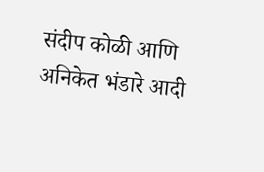संदीप कोळी आणि अनिकेत भंडारे आदी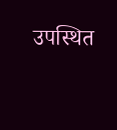उपस्थित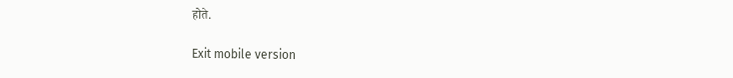होते.

Exit mobile version